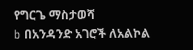የግርጌ ማስታወሻ
b በአንዳንድ አገሮች ለአልኮል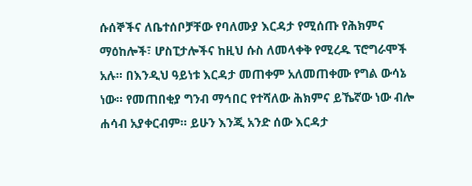ሱሰኞችና ለቤተሰቦቻቸው የባለሙያ እርዳታ የሚሰጡ የሕክምና ማዕከሎች፣ ሆስፒታሎችና ከዚህ ሱስ ለመላቀቅ የሚረዱ ፕሮግራሞች አሉ። በእንዲህ ዓይነቱ እርዳታ መጠቀም አለመጠቀሙ የግል ውሳኔ ነው። የመጠበቂያ ግንብ ማኅበር የተሻለው ሕክምና ይኼኛው ነው ብሎ ሐሳብ አያቀርብም። ይሁን እንጂ አንድ ሰው እርዳታ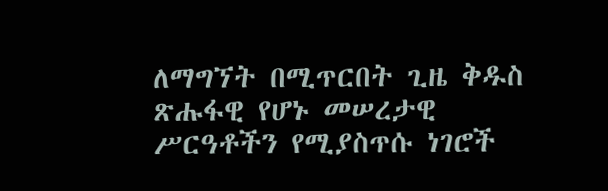ለማግኘት በሚጥርበት ጊዜ ቅዱስ ጽሑፋዊ የሆኑ መሠረታዊ ሥርዓቶችን የሚያስጥሱ ነገሮች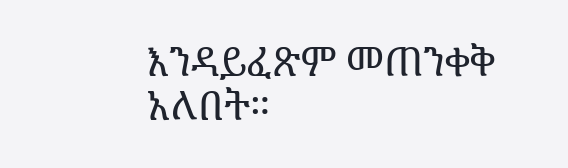እንዳይፈጽም መጠንቀቅ አለበት።